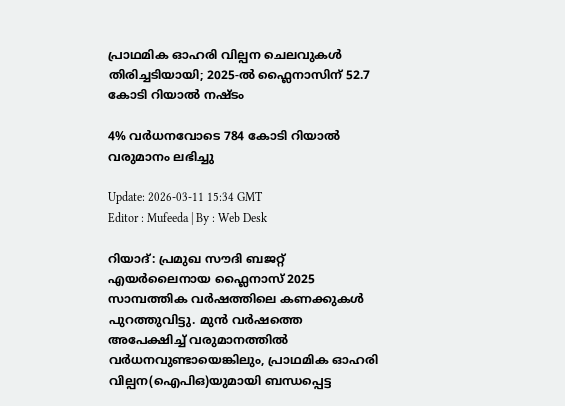പ്രാഥമിക ഓഹരി വില്പന ചെലവുകൾ തിരിച്ചടിയായി; 2025-ൽ ഫ്ലൈനാസിന് 52.7 കോടി റിയാൽ നഷ്ടം

4% വർധനവോടെ 784 കോടി റിയാൽ വരുമാനം ലഭിച്ചു

Update: 2026-03-11 15:34 GMT
Editor : Mufeeda | By : Web Desk

റിയാദ്: പ്രമുഖ സൗദി ബജറ്റ് എയർലൈനായ ഫ്ലൈനാസ് 2025 സാമ്പത്തിക വർഷത്തിലെ കണക്കുകൾ പുറത്തുവിട്ടു. മുൻ വർഷത്തെ അപേക്ഷിച്ച് വരുമാനത്തിൽ വർധനവുണ്ടായെങ്കിലും, പ്രാഥമിക ഓഹരി വില്പന(ഐപിഒ)യുമായി ബന്ധപ്പെട്ട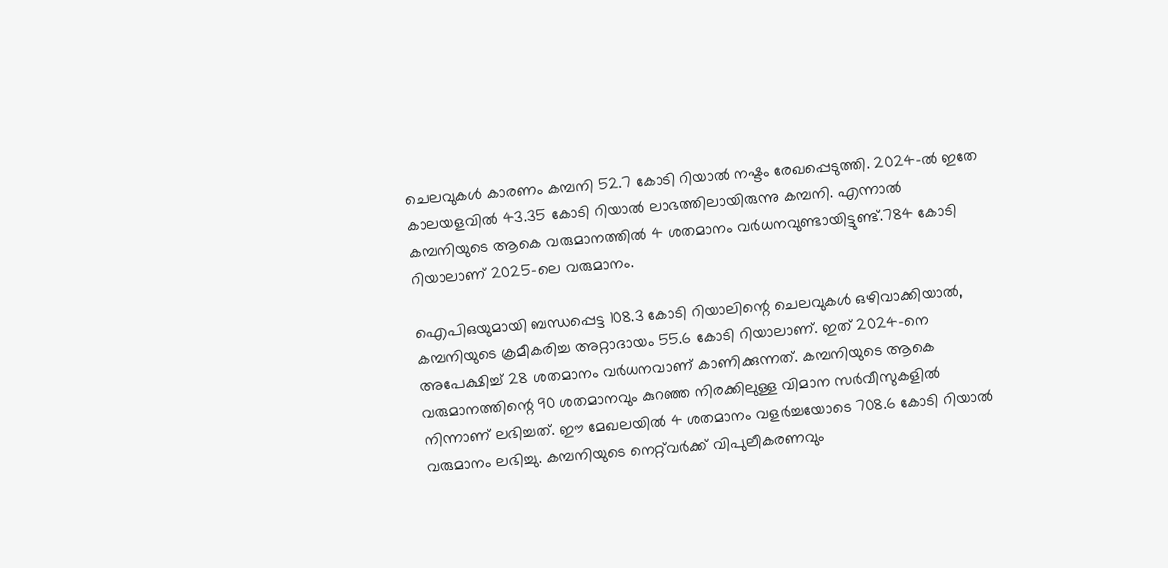ചെലവുകൾ കാരണം കമ്പനി 52.7 കോടി റിയാൽ നഷ്ടം രേഖപ്പെടുത്തി. 2024-ൽ ഇതേ കാലയളവിൽ 43.35 കോടി റിയാൽ ലാഭത്തിലായിരുന്നു കമ്പനി. എന്നാൽ കമ്പനിയുടെ ആകെ വരുമാനത്തിൽ 4 ശതമാനം വർധനവുണ്ടായിട്ടുണ്ട്.784 കോടി റിയാലാണ് 2025-ലെ വരുമാനം.

ഐപിഒയുമായി ബന്ധപ്പെട്ട 108.3 കോടി റിയാലിന്റെ ചെലവുകൾ ഒഴിവാക്കിയാൽ, കമ്പനിയുടെ ക്രമീകരിച്ച അറ്റാദായം 55.6 കോടി റിയാലാണ്. ഇത് 2024-നെ അപേക്ഷിച്ച് 28 ശതമാനം വർധനവാണ് കാണിക്കുന്നത്. കമ്പനിയുടെ ആകെ വരുമാനത്തിന്റെ 90 ശതമാനവും കുറഞ്ഞ നിരക്കിലുള്ള വിമാന സർവീസുകളിൽ നിന്നാണ് ലഭിച്ചത്. ഈ മേഖലയിൽ 4 ശതമാനം വളർച്ചയോടെ 708.6 കോടി റിയാൽ വരുമാനം ലഭിച്ചു. കമ്പനിയുടെ നെറ്റ്‌വർക്ക് വിപുലീകരണവും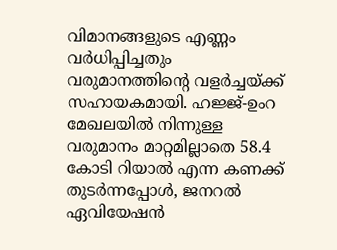വിമാനങ്ങളുടെ എണ്ണം വർധിപ്പിച്ചതും വരുമാനത്തിന്റെ വളർച്ചയ്ക്ക് സഹായകമായി. ഹജ്ജ്-ഉംറ മേഖലയിൽ നിന്നുള്ള വരുമാനം മാറ്റമില്ലാതെ 58.4 കോടി റിയാൽ എന്ന കണക്ക് തുടർന്നപ്പോൾ, ജനറൽ ഏവിയേഷൻ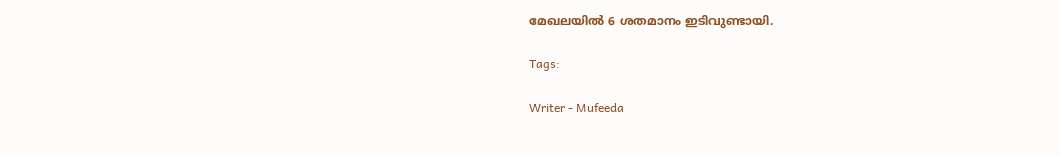മേഖലയിൽ 6 ശതമാനം ഇടിവുണ്ടായി.

Tags:

Writer - Mufeeda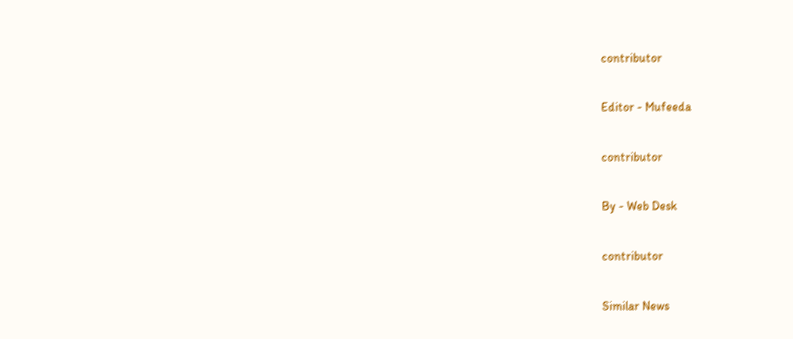contributor

Editor - Mufeeda

contributor

By - Web Desk

contributor

Similar News